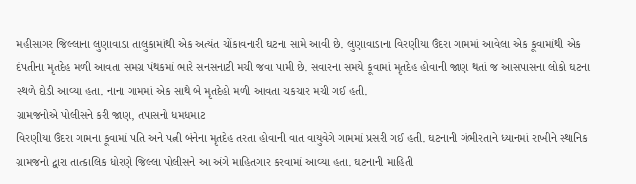મહીસાગર જિલ્લાના લુણાવાડા તાલુકામાંથી એક અત્યંત ચોંકાવનારી ઘટના સામે આવી છે. લુણાવાડાના વિરણીયા ઉંદરા ગામમાં આવેલા એક કૂવામાંથી એક દંપતીના મૃતદેહ મળી આવતા સમગ્ર પંથકમાં ભારે સનસનાટી મચી જવા પામી છે. સવારના સમયે કૂવામાં મૃતદેહ હોવાની જાણ થતાં જ આસપાસના લોકો ઘટના સ્થળે દોડી આવ્યા હતા. નાના ગામમાં એક સાથે બે મૃતદેહો મળી આવતા ચકચાર મચી ગઈ હતી.
ગ્રામજનોએ પોલીસને કરી જાણ, તપાસનો ધમધમાટ
વિરણીયા ઉંદરા ગામના કૂવામાં પતિ અને પત્ની બંનેના મૃતદેહ તરતા હોવાની વાત વાયુવેગે ગામમાં પ્રસરી ગઈ હતી. ઘટનાની ગંભીરતાને ધ્યાનમાં રાખીને સ્થાનિક ગ્રામજનો દ્વારા તાત્કાલિક ધોરણે જિલ્લા પોલીસને આ અંગે માહિતગાર કરવામાં આવ્યા હતા. ઘટનાની માહિતી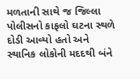મળતાની સાથે જ જિલ્લા પોલીસનો કાફલો ઘટના સ્થળે દોડી આવ્યો હતો અને સ્થાનિક લોકોની મદદથી બંને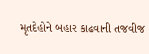મૃતદેહોને બહાર કાઢવાની તજવીજ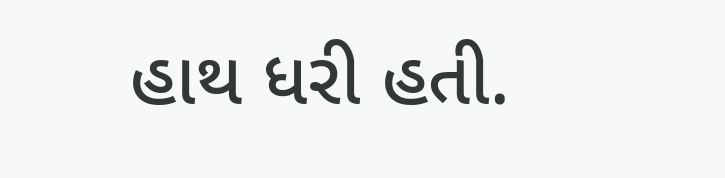હાથ ધરી હતી.